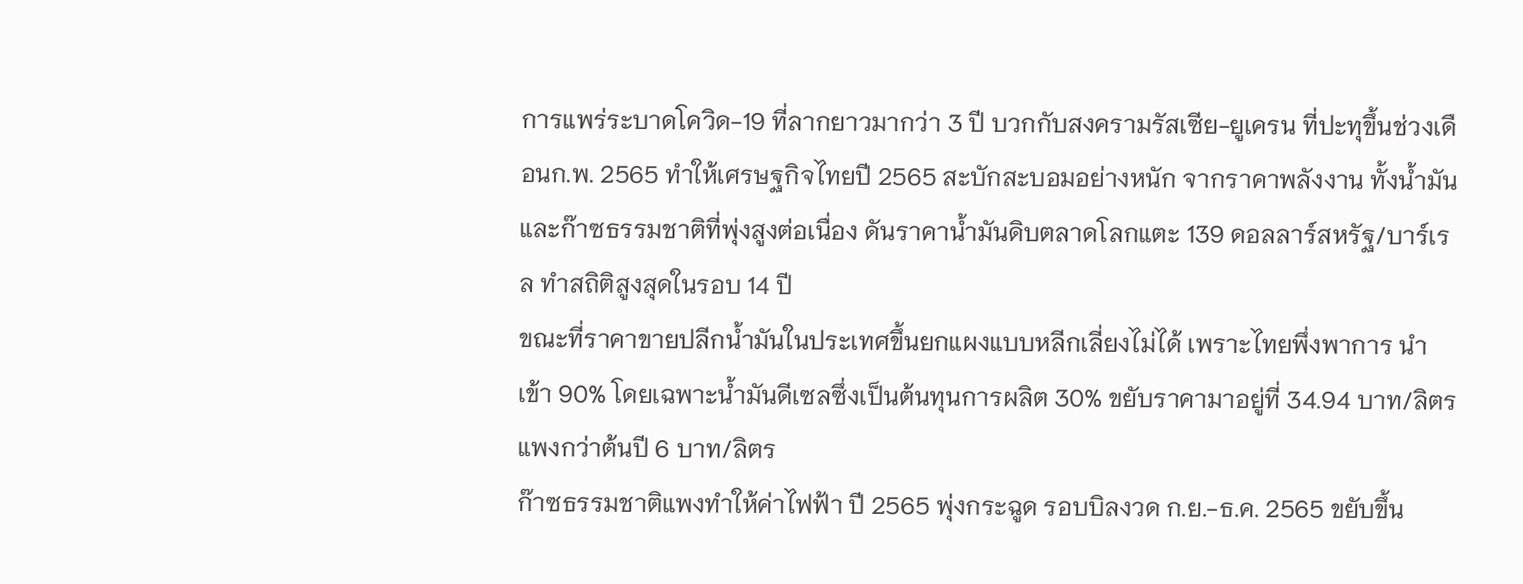การแพร่ระบาดโควิด-19 ที่ลากยาวมากว่า 3 ปี บวกกับสงครามรัสเซีย-ยูเครน ที่ปะทุขึ้นช่วงเดือนก.พ. 2565 ทำให้เศรษฐกิจไทยปี 2565 สะบักสะบอมอย่างหนัก จากราคาพลังงาน ทั้งน้ำมัน และก๊าซธรรมชาติที่พุ่งสูงต่อเนื่อง ดันราคาน้ำมันดิบตลาดโลกแตะ 139 ดอลลาร์สหรัฐ/บาร์เรล ทำสถิติสูงสุดในรอบ 14 ปี
ขณะที่ราคาขายปลีกน้ำมันในประเทศขึ้นยกแผงแบบหลีกเลี่ยงไม่ได้ เพราะไทยพึ่งพาการ นำเข้า 90% โดยเฉพาะน้ำมันดีเซลซึ่งเป็นต้นทุนการผลิต 30% ขยับราคามาอยู่ที่ 34.94 บาท/ลิตร แพงกว่าต้นปี 6 บาท/ลิตร
ก๊าซธรรมชาติแพงทำให้ค่าไฟฟ้า ปี 2565 พุ่งกระฉูด รอบบิลงวด ก.ย.-ธ.ค. 2565 ขยับขึ้น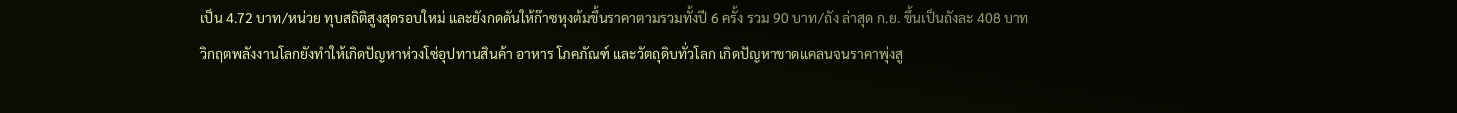เป็น 4.72 บาท/หน่วย ทุบสถิติสูงสุดรอบใหม่ และยังกดดันให้ก๊าซหุงต้มขึ้นราคาตามรวมทั้งปี 6 ครั้ง รวม 90 บาท/ถัง ล่าสุด ก.ย. ขึ้นเป็นถังละ 408 บาท
วิกฤตพลังงานโลกยังทำให้เกิดปัญหาห่วงโซ่อุปทานสินค้า อาหาร โภคภัณฑ์ และวัตถุดิบทั่วโลก เกิดปัญหาขาดแคลนจนราคาพุ่งสู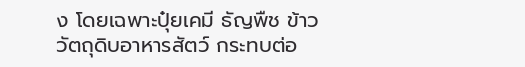ง โดยเฉพาะปุ๋ยเคมี ธัญพืช ข้าว วัตถุดิบอาหารสัตว์ กระทบต่อ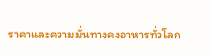ราคาและความมั่นทางคงอาหารทั่วโลก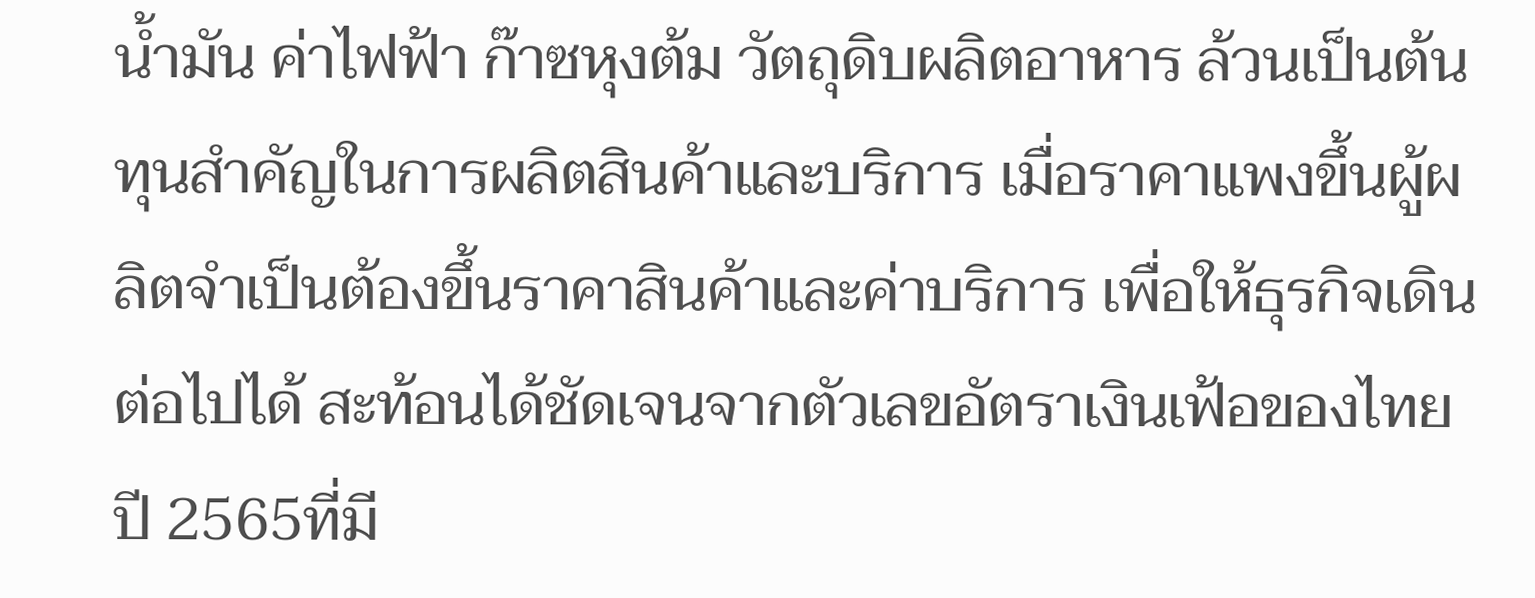น้ำมัน ค่าไฟฟ้า ก๊าซหุงต้ม วัตถุดิบผลิตอาหาร ล้วนเป็นต้นทุนสำคัญในการผลิตสินค้าและบริการ เมื่อราคาแพงขึ้นผู้ผลิตจำเป็นต้องขึ้นราคาสินค้าและค่าบริการ เพื่อให้ธุรกิจเดินต่อไปได้ สะท้อนได้ชัดเจนจากตัวเลขอัตราเงินเฟ้อของไทยปี 2565ที่มี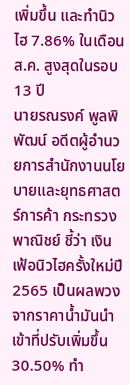เพิ่มขึ้น และทำนิวไฮ 7.86% ในเดือนส.ค. สูงสุดในรอบ 13 ปี
นายรณรงค์ พูลพิพัฒน์ อดีตผู้อำนวยการสำนักงานนโยบายและยุทธศาสตร์การค้า กระทรวงพาณิชย์ ชี้ว่า เงินเฟ้อนิวไฮครั้งใหม่ปี 2565 เป็นผลพวงจากราคาน้ำมันนำเข้าที่ปรับเพิ่มขึ้น 30.50% ทำ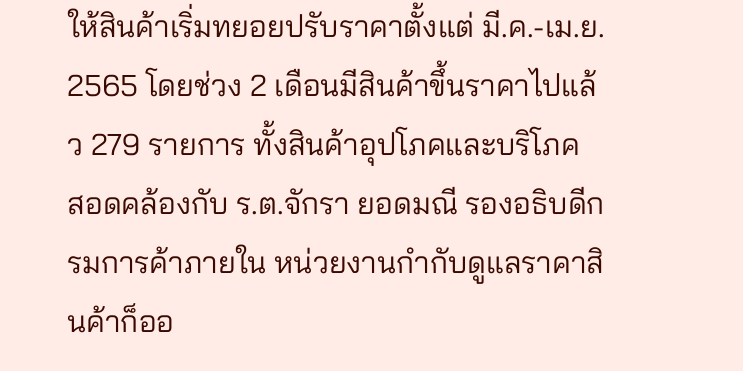ให้สินค้าเริ่มทยอยปรับราคาตั้งแต่ มี.ค.-เม.ย. 2565 โดยช่วง 2 เดือนมีสินค้าขึ้นราคาไปแล้ว 279 รายการ ทั้งสินค้าอุปโภคและบริโภค
สอดคล้องกับ ร.ต.จักรา ยอดมณี รองอธิบดีกรมการค้าภายใน หน่วยงานกำกับดูแลราคาสินค้าก็ออ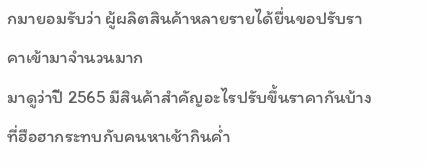กมายอมรับว่า ผู้ผลิตสินค้าหลายรายได้ยื่นขอปรับราคาเข้ามาจำนวนมาก
มาดูว่าปี 2565 มีสินค้าสำคัญอะไรปรับขึ้นราคากันบ้าง ที่ฮือฮากระทบกับคนหาเช้ากินค่ำ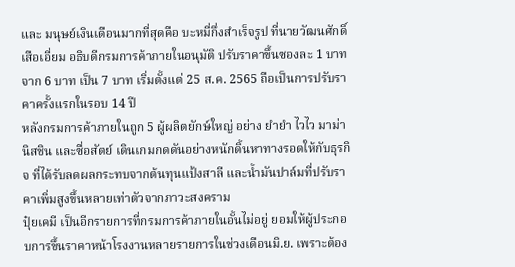และ มนุษย์เงินเดือนมากที่สุดคือ บะหมี่กึ่งสำเร็จรูป ที่นายวัฒนศักดิ์ เสือเอี่ยม อธิบดีกรมการค้าภายในอนุมัติ ปรับราคาขึ้นซองละ 1 บาท จาก 6 บาท เป็น 7 บาท เริ่มตั้งแต่ 25 ส.ค. 2565 ถือเป็นการปรับราคาครั้งแรกในรอบ 14 ปี
หลังกรมการค้าภายในถูก 5 ผู้ผลิตยักษ์ใหญ่ อย่าง ยำยำ ไวไว มาม่า นิสชิน และซื่อสัตย์ เดินเกมกดดันอย่างหนักดิ้นหาทางรอดให้กับธุรกิจ ที่ได้รับลดผลกระทบจากต้นทุนแป้งสาลี และน้ำมันปาล์มที่ปรับราคาเพิ่มสูงขึ้นหลายเท่าตัวจากภาวะสงคราม
ปุ๋ยเคมี เป็นอีกรายการที่กรมการค้าภายในอั้นไม่อยู่ ยอมให้ผู้ประกอบการขึ้นราคาหน้าโรงงานหลายรายการในช่วงเดือนมิ.ย. เพราะต้อง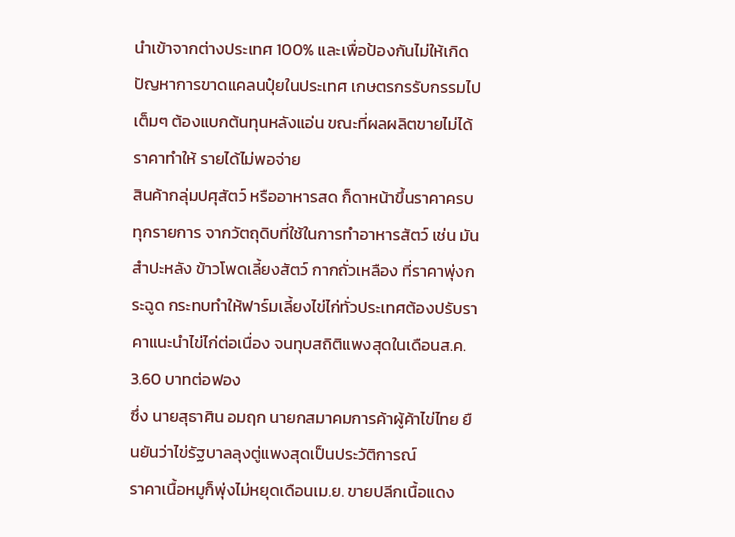นำเข้าจากต่างประเทศ 100% และเพื่อป้องกันไม่ให้เกิดปัญหาการขาดแคลนปุ๋ยในประเทศ เกษตรกรรับกรรมไปเต็มๆ ต้องแบกต้นทุนหลังแอ่น ขณะที่ผลผลิตขายไม่ได้ราคาทำให้ รายได้ไม่พอจ่าย
สินค้ากลุ่มปศุสัตว์ หรืออาหารสด ก็ดาหน้าขึ้นราคาครบทุกรายการ จากวัตถุดิบที่ใช้ในการทำอาหารสัตว์ เช่น มันสำปะหลัง ข้าวโพดเลี้ยงสัตว์ กากถั่วเหลือง ที่ราคาพุ่งกระฉูด กระทบทำให้ฟาร์มเลี้ยงไข่ไก่ทั่วประเทศต้องปรับราคาแนะนำไข่ไก่ต่อเนื่อง จนทุบสถิติแพงสุดในเดือนส.ค. 3.60 บาทต่อฟอง
ซึ่ง นายสุธาศิน อมฤก นายกสมาคมการค้าผู้ค้าไข่ไทย ยืนยันว่าไข่รัฐบาลลุงตู่แพงสุดเป็นประวัติการณ์
ราคาเนื้อหมูก็พุ่งไม่หยุดเดือนเม.ย. ขายปลีกเนื้อแดง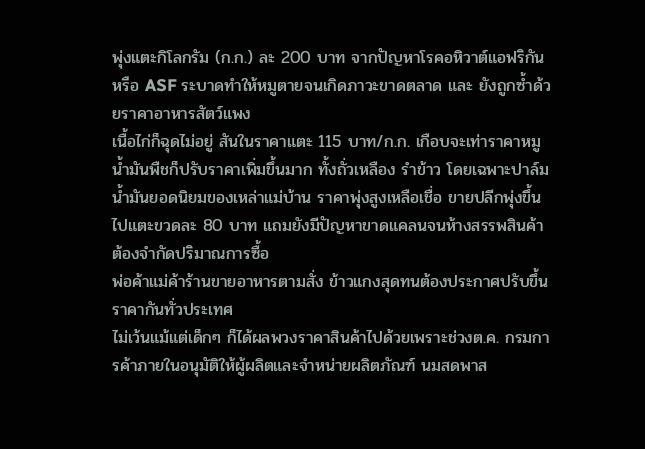พุ่งแตะกิโลกรัม (ก.ก.) ละ 200 บาท จากปัญหาโรคอหิวาต์แอฟริกัน หรือ ASF ระบาดทำให้หมูตายจนเกิดภาวะขาดตลาด และ ยังถูกซ้ำด้วยราคาอาหารสัตว์แพง
เนื้อไก่ก็ฉุดไม่อยู่ สันในราคาแตะ 115 บาท/ก.ก. เกือบจะเท่าราคาหมู น้ำมันพืชก็ปรับราคาเพิ่มขึ้นมาก ทั้งถั่วเหลือง รำข้าว โดยเฉพาะปาล์มน้ำมันยอดนิยมของเหล่าแม่บ้าน ราคาพุ่งสูงเหลือเชื่อ ขายปลีกพุ่งขึ้นไปแตะขวดละ 80 บาท แถมยังมีปัญหาขาดแคลนจนห้างสรรพสินค้าต้องจำกัดปริมาณการซื้อ
พ่อค้าแม่ค้าร้านขายอาหารตามสั่ง ข้าวแกงสุดทนต้องประกาศปรับขึ้นราคากันทั่วประเทศ
ไม่เว้นแม้แต่เด็กๆ ก็ได้ผลพวงราคาสินค้าไปด้วยเพราะช่วงต.ค. กรมการค้าภายในอนุมัติให้ผู้ผลิตและจำหน่ายผลิตภัณฑ์ นมสดพาส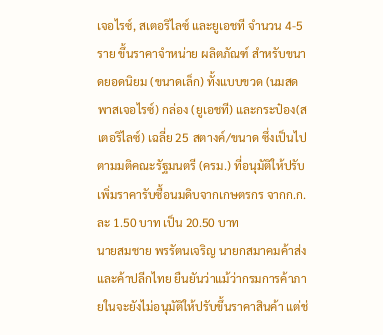เจอไรซ์, สเตอริไลซ์ และยูเอชที จำนวน 4-5 ราย ขึ้นราคาจำหน่าย ผลิตภัณฑ์ สำหรับขนาดยอดนิยม (ขนาดเล็ก) ทั้งแบบขวด (นมสดพาสเจอไรซ์) กล่อง (ยูเอชที) และกระป๋อง(สเตอริไลซ์) เฉลี่ย 25 สตางค์/ขนาด ซึ่งเป็นไปตามมติคณะรัฐมนตรี (ครม.) ที่อนุมัติให้ปรับเพิ่มราคารับซื้อนมดิบจากเกษตรกร จากก.ก.ละ 1.50 บาท เป็น 20.50 บาท
นายสมชาย พรรัตนเจริญ นายกสมาคมค้าส่งและค้าปลีกไทย ยืนยันว่าแม้ว่ากรมการค้าภายในจะยังไม่อนุมัติให้ปรับขึ้นราคาสินค้า แต่ช่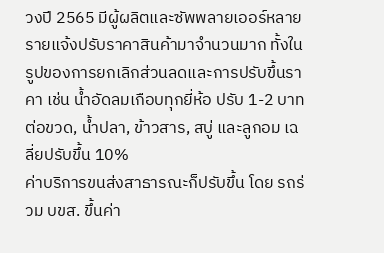วงปี 2565 มีผู้ผลิตและซัพพลายเออร์หลายรายแจ้งปรับราคาสินค้ามาจำนวนมาก ทั้งในรูปของการยกเลิกส่วนลดและการปรับขึ้นราคา เช่น น้ำอัดลมเกือบทุกยี่ห้อ ปรับ 1-2 บาทต่อขวด, น้ำปลา, ข้าวสาร, สบู่ และลูกอม เฉลี่ยปรับขึ้น 10%
ค่าบริการขนส่งสาธารณะก็ปรับขึ้น โดย รถร่วม บขส. ขึ้นค่า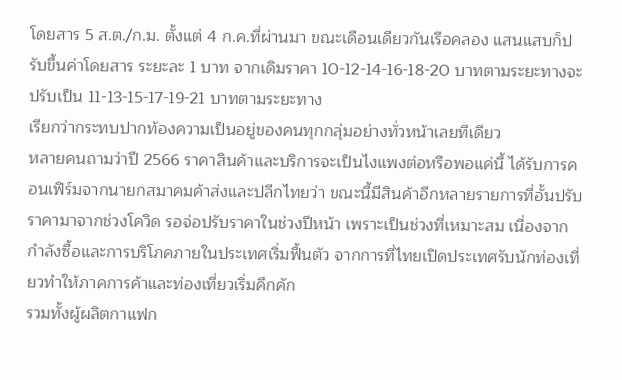โดยสาร 5 ส.ต./ก.ม. ตั้งแต่ 4 ก.ค.ที่ผ่านมา ขณะเดือนเดียวกันเรือคลอง แสนแสบก็ปรับขึ้นค่าโดยสาร ระยะละ 1 บาท จากเดิมราคา 10-12-14-16-18-20 บาทตามระยะทางจะปรับเป็น 11-13-15-17-19-21 บาทตามระยะทาง
เรียกว่ากระทบปากท้องความเป็นอยู่ของคนทุกกลุ่มอย่างทั่วหน้าเลยทีเดียว
หลายคนถามว่าปี 2566 ราคาสินค้าและบริการจะเป็นไงแพงต่อหรือพอแค่นี้ ได้รับการคอนเฟิร์มจากนายกสมาคมค้าส่งและปลีกไทยว่า ขณะนี้มีสินค้าอีกหลายรายการที่อั้นปรับราคามาจากช่วงโควิด รอจ่อปรับราคาในช่วงปีหน้า เพราะเป็นช่วงที่เหมาะสม เนื่องจากกำลังซื้อและการบริโภคภายในประเทศเริ่มฟื้นตัว จากการที่ไทยเปิดประเทศรับนักท่องเที่ยวทำให้ภาคการค้าและท่องเที่ยวเริ่มคึกคัก
รวมทั้งผู้ผลิตกาแฟก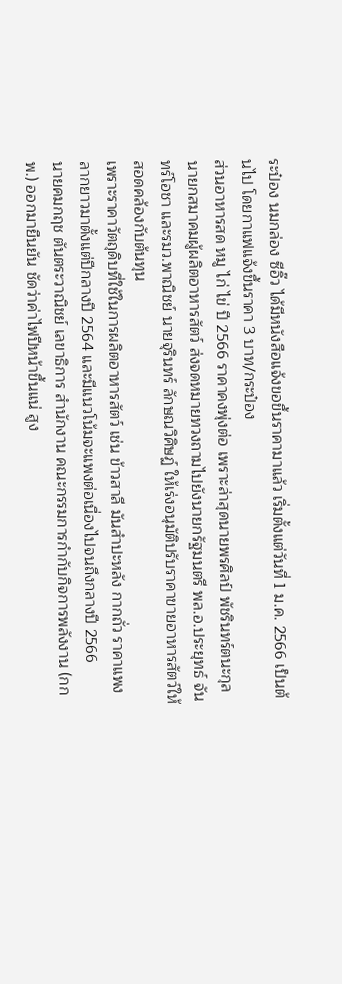ระป๋อง นมกล่อง ซีอิ๊ว ได้มีหนังสือแจ้งขอขึ้นราคามาแล้ว เริ่มตั้งแต่วันที่ 1 ม.ค. 2566 เป็นต้นไป โดยกาแฟแจ้งขึ้นราคา 3 บาท/กระป๋อง
ส่วนอาหารสด หมู ไก่ ไข่ ปี 2566 ราคาคงพุ่งต่อ เพราะล่าสุดนายพรศิลป์ พัชรินทร์ตนะกุล นายกสมาคมผู้ผลิตอาหารสัตว์ ส่งจดหมายทวงถามไปยังนายกรัฐมนตรี พล.อ.ประยุทธ์ จันทร์โอชา และรมว.พาณิชย์ นายจุรินทร์ ลักษณวิศิษฏ์ ให้เร่งอนุมัติปรับราคาขายอาหารสัตว์ให้สอดคล้องกับต้นทุน
เพราะราคาวัตถุดิบที่ใช้ในการผลิตอาหารสัตว์ เช่น ข้าวสาลี มันสำปะหลัง กากถั่ว ราคาแพงลากยาวมาตั้งแต่ปีกลางปี 2564 และมีแนวโน้มจะแพงต่อเนื่องไปจนถึงกลางปี 2566
นายคมกฤช ตันตระวาณิชย์ เลขาธิการ สำนักงาน คณะกรรมการกำกับกิจการพลังงาน (กกพ.) ออกมายืนยัน ชัดว่าค่าไฟปีหน้าขึ้นแน่ สูง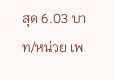สุด 6.03 บาท/หน่วย เพ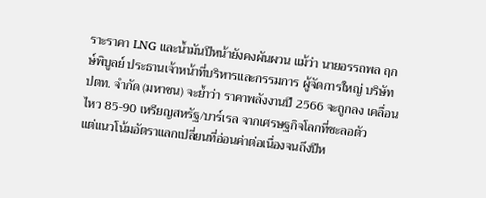ราะราคา LNG และน้ำมันปีหน้ายังคงผันผวน แม้ว่า นายอรรถพล ฤกษ์พิบูลย์ ประธานเจ้าหน้าที่บริหารและกรรมการ ผู้จัดการใหญ่ บริษัท ปตท. จำกัด (มหาชน) จะย้ำว่า ราคาพลังงานปี 2566 จะถูกลง เคลื่อนไหว 85-90 เหรียญสหรัฐ/บาร์เรล จากเศรษฐกิจโลกที่ชะลอตัว
แต่แนวโน้มอัตราแลกเปลี่ยนที่อ่อนค่าต่อเนื่องจนถึงปีห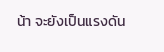น้า จะยังเป็นแรงดัน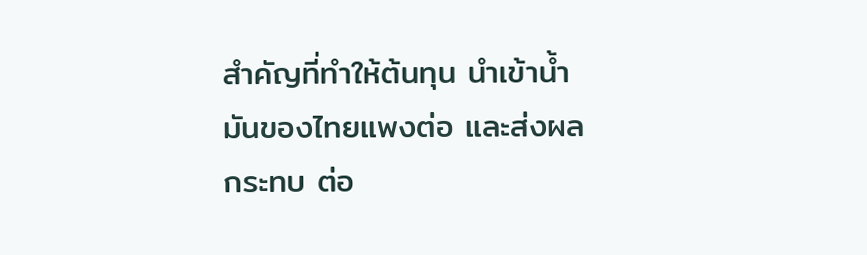สำคัญที่ทำให้ต้นทุน นำเข้าน้ำมันของไทยแพงต่อ และส่งผลกระทบ ต่อ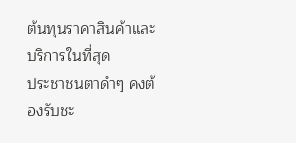ต้นทุนราคาสินค้าและบริการในที่สุด
ประชาชนตาดำๆ คงต้องรับชะ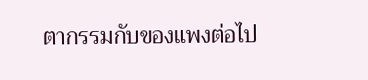ตากรรมกับของแพงต่อไป